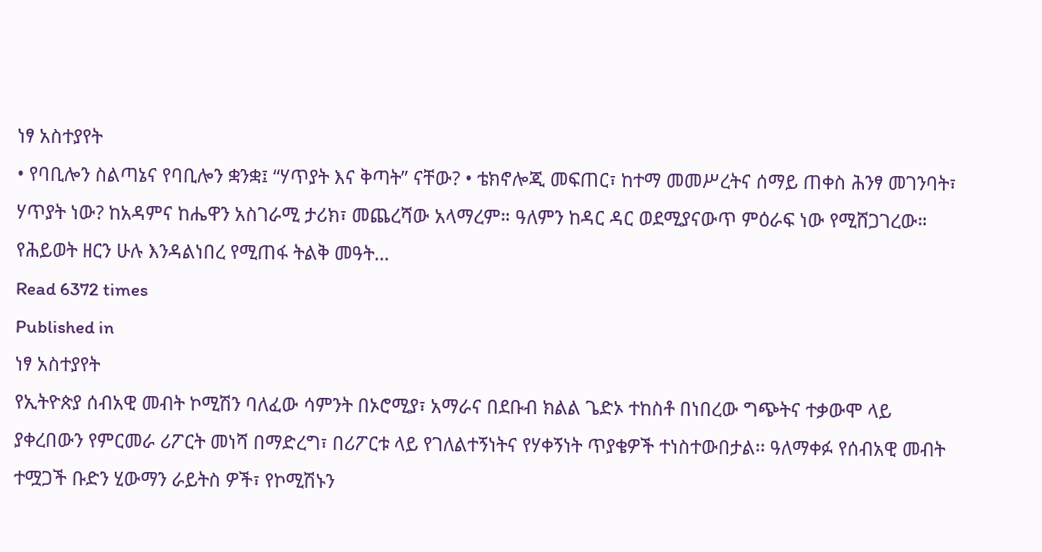ነፃ አስተያየት
• የባቢሎን ስልጣኔና የባቢሎን ቋንቋ፤ “ሃጥያት እና ቅጣት” ናቸው? • ቴክኖሎጂ መፍጠር፣ ከተማ መመሥረትና ሰማይ ጠቀስ ሕንፃ መገንባት፣ ሃጥያት ነው? ከአዳምና ከሔዋን አስገራሚ ታሪክ፣ መጨረሻው አላማረም። ዓለምን ከዳር ዳር ወደሚያናውጥ ምዕራፍ ነው የሚሸጋገረው። የሕይወት ዘርን ሁሉ እንዳልነበረ የሚጠፋ ትልቅ መዓት…
Read 6372 times
Published in
ነፃ አስተያየት
የኢትዮጵያ ሰብአዊ መብት ኮሚሽን ባለፈው ሳምንት በኦሮሚያ፣ አማራና በደቡብ ክልል ጌድኦ ተከስቶ በነበረው ግጭትና ተቃውሞ ላይ ያቀረበውን የምርመራ ሪፖርት መነሻ በማድረግ፣ በሪፖርቱ ላይ የገለልተኝነትና የሃቀኝነት ጥያቄዎች ተነስተውበታል፡፡ ዓለማቀፉ የሰብአዊ መብት ተሟጋች ቡድን ሂውማን ራይትስ ዎች፣ የኮሚሽኑን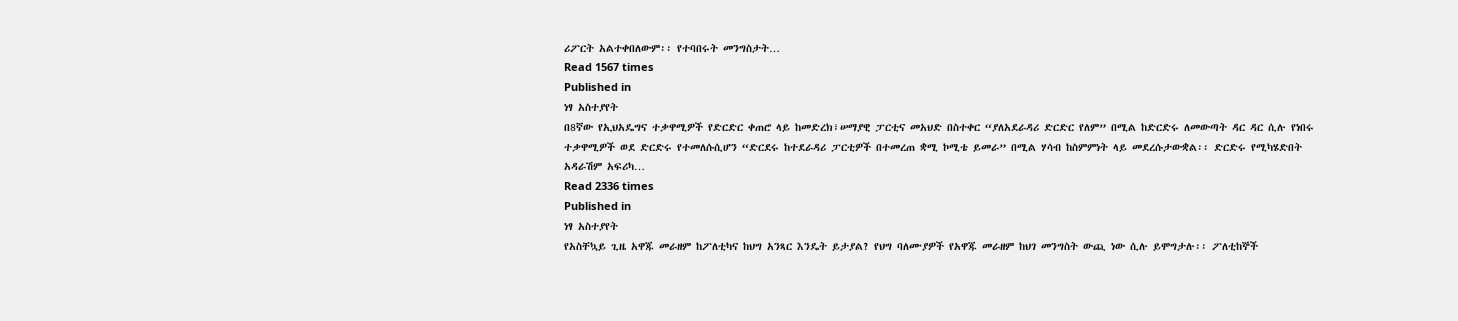ሪፖርት አልተቀበለውም፡፡ የተባበሩት መንግስታት…
Read 1567 times
Published in
ነፃ አስተያየት
በ8ኛው የኢህአዴግና ተቃዋሚዎች የድርድር ቀጠሮ ላይ ከመድረክ፣ሠማያዊ ፓርቲና መአህድ በስተቀር “ያለአደራዳሪ ድርድር የለም” በሚል ከድርድሩ ለመውጣት ዳር ዳር ሲሉ የነበሩ ተቃዋሚዎች ወደ ድርድሩ የተመለሱሲሆን “ድርደሩ ከተደራዳሪ ፓርቲዎች በተመረጠ ቋሚ ኮሚቴ ይመራ” በሚል ሃሳብ ከስምምነት ላይ መደረሱታውቋል፡፡ ድርድሩ የሚካሄድበት አዳራሽም አፍሪካ…
Read 2336 times
Published in
ነፃ አስተያየት
የአስቸኳይ ጊዜ አዋጁ መራዘም ከፖለቲካና ከህግ አንጻር እንዴት ይታያል? የህግ ባለሙያዎች የአዋጁ መራዘም ከህገ መንግስት ውጪ ነው ሲሉ ይሞግታሉ፡፡ ፖለቲከኞች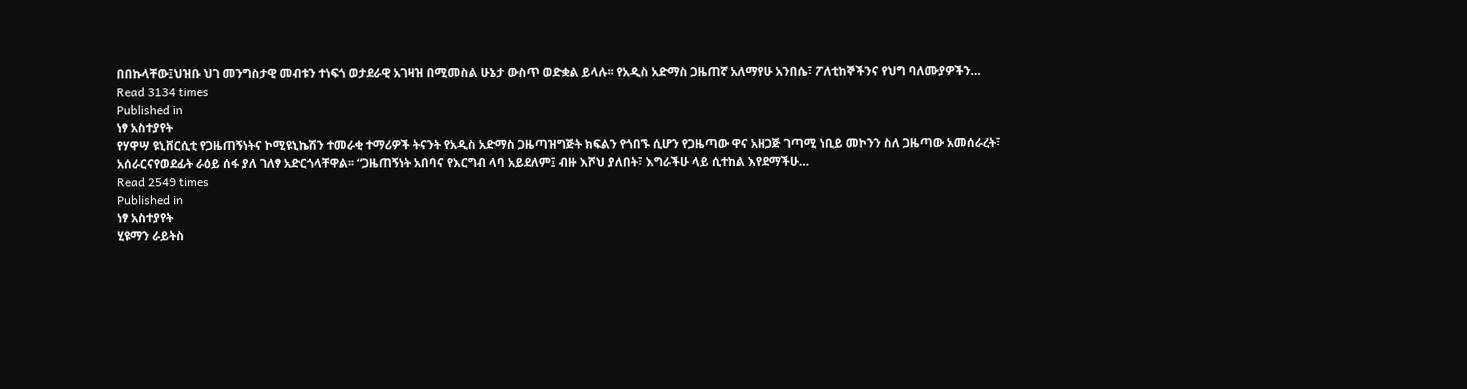በበኩላቸው፤ህዝቡ ህገ መንግስታዊ መብቱን ተነፍጎ ወታደራዊ አገዛዝ በሚመስል ሁኔታ ውስጥ ወድቋል ይላሉ፡፡ የአዲስ አድማስ ጋዜጠኛ አለማየሁ አንበሴ፣ ፖለቲከኞችንና የህግ ባለሙያዎችን…
Read 3134 times
Published in
ነፃ አስተያየት
የሃዋሣ ዩኒቨርሲቲ የጋዜጠኝነትና ኮሚዩኒኬሽን ተመራቂ ተማሪዎች ትናንት የአዲስ አድማስ ጋዜጣዝግጅት ክፍልን የጎበኙ ሲሆን የጋዜጣው ዋና አዘጋጅ ገጣሚ ነቢይ መኮንን ስለ ጋዜጣው አመሰራረት፣ አሰራርናየወደፊት ራዕይ ሰፋ ያለ ገለፃ አድርጎላቸዋል፡፡ “ጋዜጠኝነት አበባና የእርግብ ላባ አይደለም፤ ብዙ እሾህ ያለበት፣ እግራችሁ ላይ ሲተከል እየደማችሁ…
Read 2549 times
Published in
ነፃ አስተያየት
ሂዩማን ራይትስ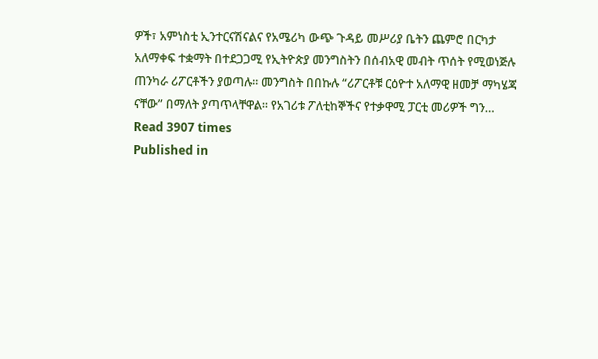ዎች፣ አምነስቲ ኢንተርናሽናልና የአሜሪካ ውጭ ጉዳይ መሥሪያ ቤትን ጨምሮ በርካታ አለማቀፍ ተቋማት በተደጋጋሚ የኢትዮጵያ መንግስትን በሰብአዊ መብት ጥሰት የሚወነጅሉ ጠንካራ ሪፖርቶችን ያወጣሉ፡፡ መንግስት በበኩሉ “ሪፖርቶቹ ርዕዮተ አለማዊ ዘመቻ ማካሄጃ ናቸው” በማለት ያጣጥላቸዋል፡፡ የአገሪቱ ፖለቲከኞችና የተቃዋሚ ፓርቲ መሪዎች ግን…
Read 3907 times
Published in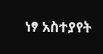ነፃ አስተያየት